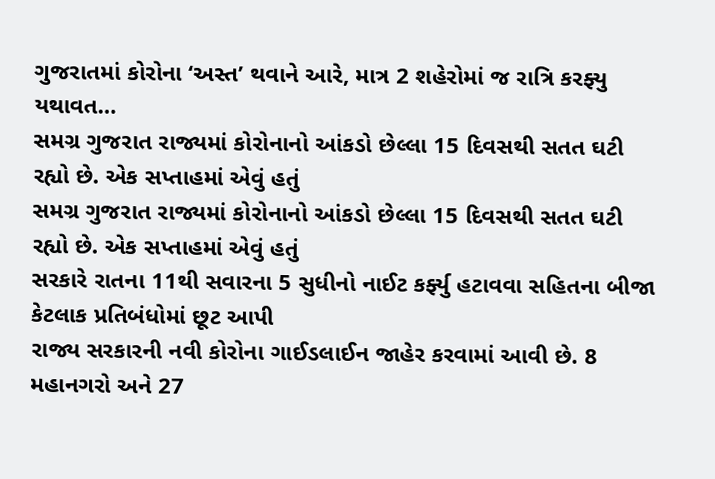ગુજરાતમાં કોરોના ‘અસ્ત’ થવાને આરે, માત્ર 2 શહેરોમાં જ રાત્રિ કરફ્યુ યથાવત…
સમગ્ર ગુજરાત રાજ્યમાં કોરોનાનો આંકડો છેલ્લા 15 દિવસથી સતત ઘટી રહ્યો છે. એક સપ્તાહમાં એવું હતું
સમગ્ર ગુજરાત રાજ્યમાં કોરોનાનો આંકડો છેલ્લા 15 દિવસથી સતત ઘટી રહ્યો છે. એક સપ્તાહમાં એવું હતું
સરકારે રાતના 11થી સવારના 5 સુધીનો નાઈટ કર્ફ્યુ હટાવવા સહિતના બીજા કેટલાક પ્રતિબંધોમાં છૂટ આપી
રાજ્ય સરકારની નવી કોરોના ગાઈડલાઈન જાહેર કરવામાં આવી છે. 8 મહાનગરો અને 27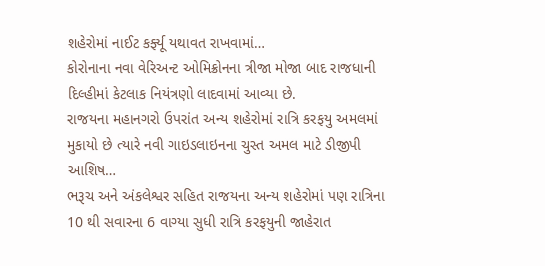શહેરોમાં નાઈટ કર્ફ્યૂ યથાવત રાખવામાં…
કોરોનાના નવા વેરિઅન્ટ ઓમિક્રોનના ત્રીજા મોજા બાદ રાજધાની દિલ્હીમાં કેટલાક નિયંત્રણો લાદવામાં આવ્યા છે.
રાજયના મહાનગરો ઉપરાંત અન્ય શહેરોમાં રાત્રિ કરફયુ અમલમાં મુકાયો છે ત્યારે નવી ગાઇડલાઇનના ચુસ્ત અમલ માટે ડીજીપી આશિષ…
ભરૂચ અને અંકલેશ્વર સહિત રાજયના અન્ય શહેરોમાં પણ રાત્રિના 10 થી સવારના 6 વાગ્યા સુધી રાત્રિ કરફયુની જાહેરાત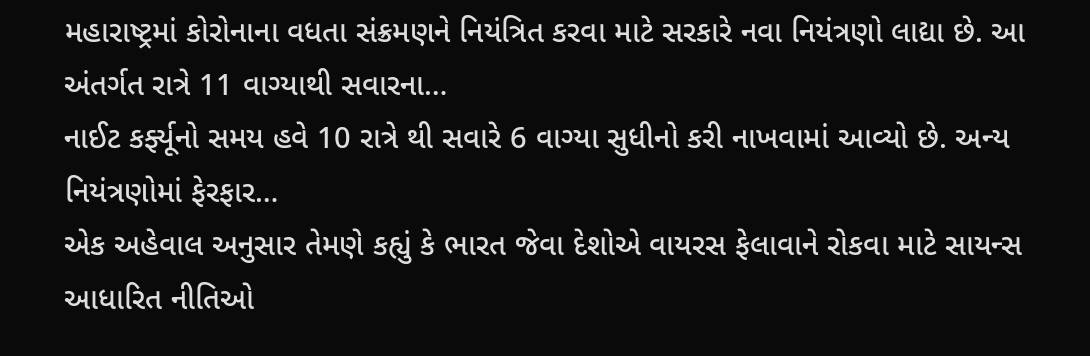મહારાષ્ટ્રમાં કોરોનાના વધતા સંક્રમણને નિયંત્રિત કરવા માટે સરકારે નવા નિયંત્રણો લાદ્યા છે. આ અંતર્ગત રાત્રે 11 વાગ્યાથી સવારના…
નાઈટ કર્ફ્યૂનો સમય હવે 10 રાત્રે થી સવારે 6 વાગ્યા સુધીનો કરી નાખવામાં આવ્યો છે. અન્ય નિયંત્રણોમાં ફેરફાર…
એક અહેવાલ અનુસાર તેમણે કહ્યું કે ભારત જેવા દેશોએ વાયરસ ફેલાવાને રોકવા માટે સાયન્સ આધારિત નીતિઓ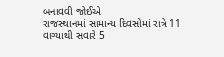બનાવવી જોઈએ
રાજસ્થાનમાં સામાન્ય દિવસોમાં રાત્રે 11 વાગ્યાથી સવારે 5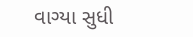વાગ્યા સુધી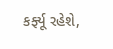કર્ફ્યૂ રહેશે,